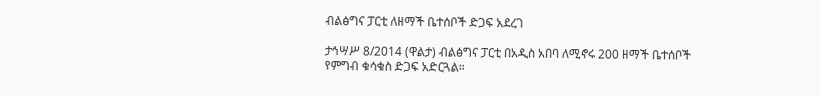ብልፅግና ፓርቲ ለዘማች ቤተሰቦች ድጋፍ አደረገ

ታኅሣሥ 8/2014 (ዋልታ) ብልፅግና ፓርቲ በአዲስ አበባ ለሚኖሩ 200 ዘማች ቤተሰቦች የምግብ ቁሳቁስ ድጋፍ አድርጓል።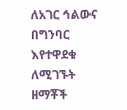ለአገር ኅልውና በግንባር እየተዋደቁ ለሚገኙት ዘማቾች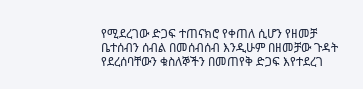የሚደረገው ድጋፍ ተጠናክሮ የቀጠለ ሲሆን የዘመቻ ቤተሰብን ሰብል በመሰብሰብ እንዲሁም በዘመቻው ጉዳት የደረሰባቸውን ቁስለኞችን በመጠየቅ ድጋፍ እየተደረገ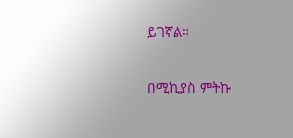ይገኛል።

በሚኪያስ ምትኩ